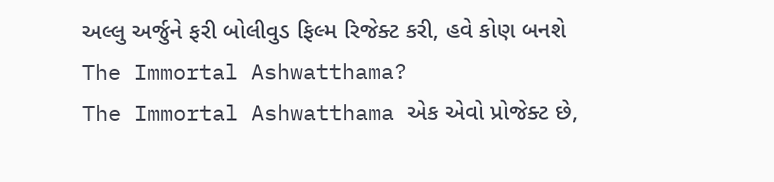અલ્લુ અર્જુને ફરી બોલીવુડ ફિલ્મ રિજેક્ટ કરી, હવે કોણ બનશે The Immortal Ashwatthama?
The Immortal Ashwatthama એક એવો પ્રોજેક્ટ છે,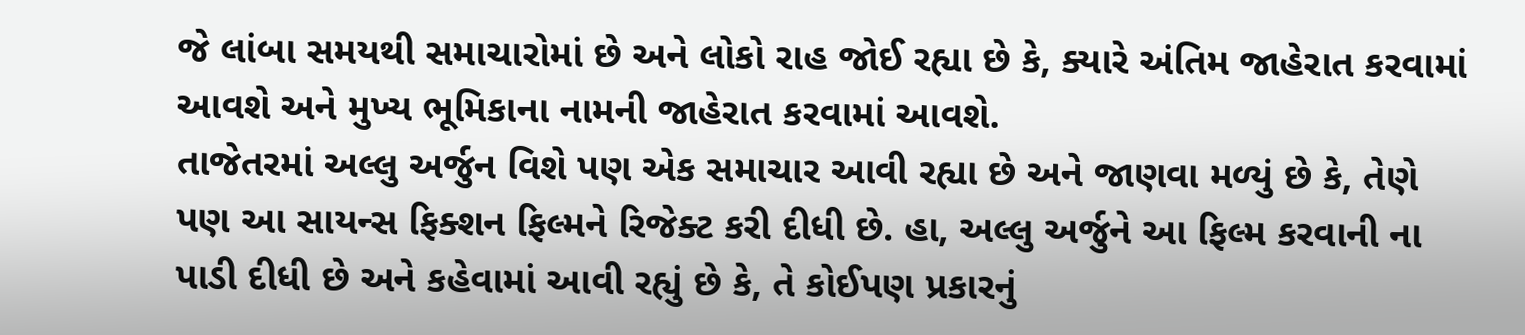જે લાંબા સમયથી સમાચારોમાં છે અને લોકો રાહ જોઈ રહ્યા છે કે, ક્યારે અંતિમ જાહેરાત કરવામાં આવશે અને મુખ્ય ભૂમિકાના નામની જાહેરાત કરવામાં આવશે.
તાજેતરમાં અલ્લુ અર્જુન વિશે પણ એક સમાચાર આવી રહ્યા છે અને જાણવા મળ્યું છે કે, તેણે પણ આ સાયન્સ ફિક્શન ફિલ્મને રિજેક્ટ કરી દીધી છે. હા, અલ્લુ અર્જુને આ ફિલ્મ કરવાની ના પાડી દીધી છે અને કહેવામાં આવી રહ્યું છે કે, તે કોઈપણ પ્રકારનું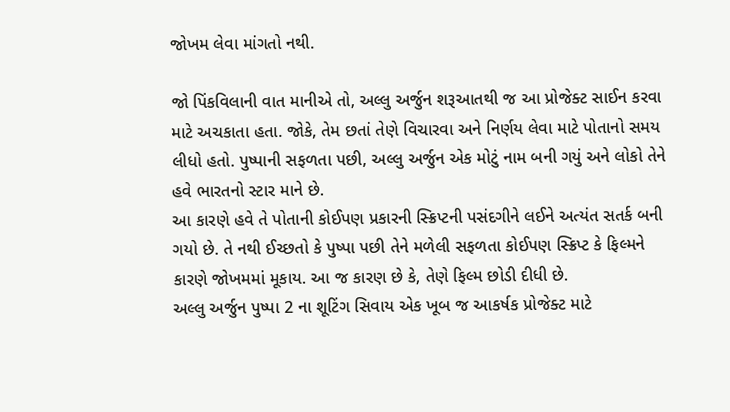જોખમ લેવા માંગતો નથી.

જો પિંકવિલાની વાત માનીએ તો, અલ્લુ અર્જુન શરૂઆતથી જ આ પ્રોજેક્ટ સાઈન કરવા માટે અચકાતા હતા. જોકે, તેમ છતાં તેણે વિચારવા અને નિર્ણય લેવા માટે પોતાનો સમય લીધો હતો. પુષ્પાની સફળતા પછી, અલ્લુ અર્જુન એક મોટું નામ બની ગયું અને લોકો તેને હવે ભારતનો સ્ટાર માને છે.
આ કારણે હવે તે પોતાની કોઈપણ પ્રકારની સ્ક્રિપ્ટની પસંદગીને લઈને અત્યંત સતર્ક બની ગયો છે. તે નથી ઈચ્છતો કે પુષ્પા પછી તેને મળેલી સફળતા કોઈપણ સ્ક્રિપ્ટ કે ફિલ્મને કારણે જોખમમાં મૂકાય. આ જ કારણ છે કે, તેણે ફિલ્મ છોડી દીધી છે.
અલ્લુ અર્જુન પુષ્પા 2 ના શૂટિંગ સિવાય એક ખૂબ જ આકર્ષક પ્રોજેક્ટ માટે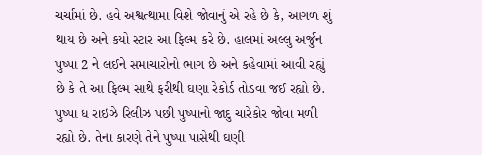ચર્ચામાં છે. હવે અશ્વત્થામા વિશે જોવાનું એ રહે છે કે, આગળ શું થાય છે અને કયો સ્ટાર આ ફિલ્મ કરે છે. હાલમાં અલ્લુ અર્જુન પુષ્પા 2 ને લઈને સમાચારોનો ભાગ છે અને કહેવામાં આવી રહ્યું છે કે તે આ ફિલ્મ સાથે ફરીથી ઘણા રેકોર્ડ તોડવા જઈ રહ્યો છે.
પુષ્પા ધ રાઇઝે રિલીઝ પછી પુષ્પાનો જાદુ ચારેકોર જોવા મળી રહ્યો છે. તેના કારણે તેને પુષ્પા પાસેથી ઘણી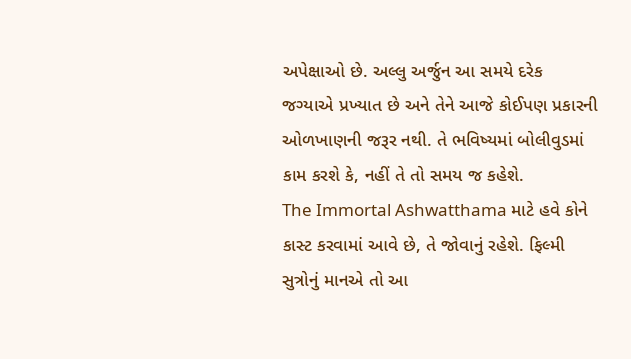અપેક્ષાઓ છે. અલ્લુ અર્જુન આ સમયે દરેક જગ્યાએ પ્રખ્યાત છે અને તેને આજે કોઈપણ પ્રકારની ઓળખાણની જરૂર નથી. તે ભવિષ્યમાં બોલીવુડમાં કામ કરશે કે, નહીં તે તો સમય જ કહેશે.
The Immortal Ashwatthama માટે હવે કોને કાસ્ટ કરવામાં આવે છે, તે જોવાનું રહેશે. ફિલ્મી સુત્રોનું માનએ તો આ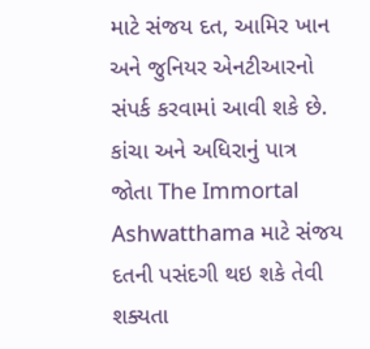માટે સંજય દત, આમિર ખાન અને જુનિયર એનટીઆરનો સંપર્ક કરવામાં આવી શકે છે. કાંચા અને અધિરાનું પાત્ર જોતા The Immortal Ashwatthama માટે સંજય દતની પસંદગી થઇ શકે તેવી શક્યતા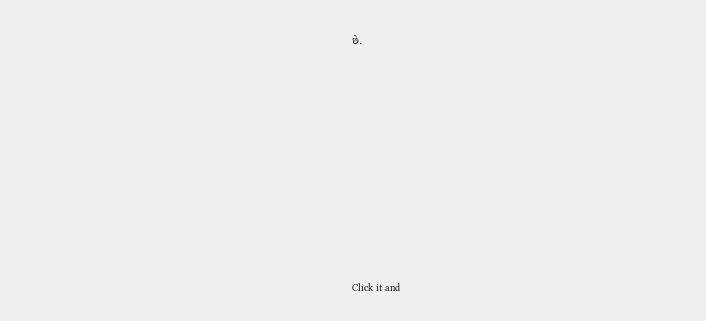છે.












Click it and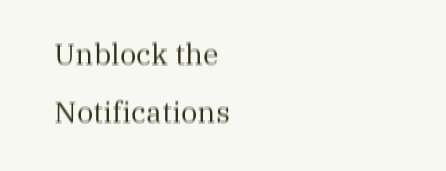Unblock the Notifications